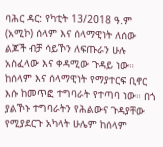ባሕር ዳር: የካቲት 13/2018 ዓ.ም (አሚኮ) ሰላም እና ሰላማዊነት ለሰው ልጆች ብቻ ሳይኾን ለፍጡራን ሁሉ አስፈላው እና ቀዳሚው ጉዳይ ነው።
ከሰላም እና ሰላማዊነት የማያተርፍ ቢኖር እሱ ከመጥፎ ተግባራት የተጣባ ነው። በጎ ያልኾኑ ተግባራትን የሕልውና ጉዳያቸው የሚያደርጉ አካላት ሁሌም ከሰላም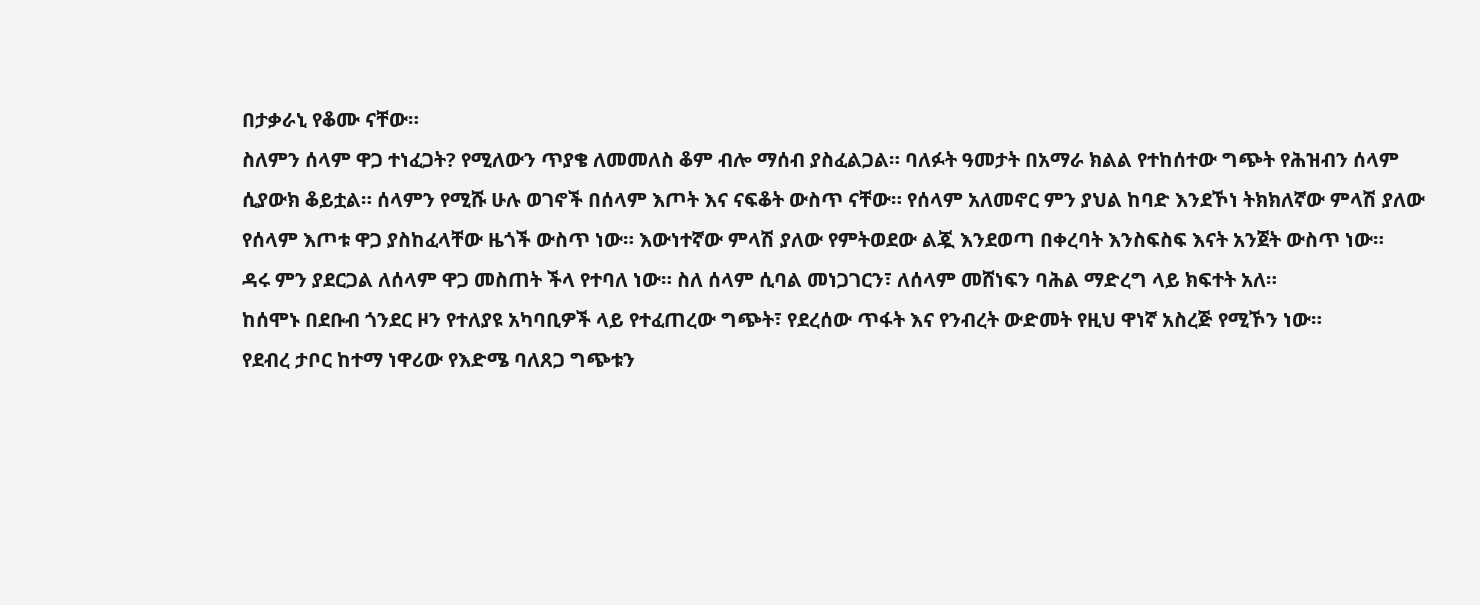በታቃራኒ የቆሙ ናቸው።
ስለምን ሰላም ዋጋ ተነፈጋት? የሚለውን ጥያቄ ለመመለስ ቆም ብሎ ማሰብ ያስፈልጋል። ባለፉት ዓመታት በአማራ ክልል የተከሰተው ግጭት የሕዝብን ሰላም ሲያውክ ቆይቷል። ሰላምን የሚሹ ሁሉ ወገኖች በሰላም እጦት እና ናፍቆት ውስጥ ናቸው። የሰላም አለመኖር ምን ያህል ከባድ እንደኾነ ትክክለኛው ምላሽ ያለው የሰላም እጦቱ ዋጋ ያስከፈላቸው ዜጎች ውስጥ ነው። እውነተኛው ምላሽ ያለው የምትወደው ልጇ እንደወጣ በቀረባት እንስፍስፍ እናት አንጀት ውስጥ ነው።
ዳሩ ምን ያደርጋል ለሰላም ዋጋ መስጠት ችላ የተባለ ነው። ስለ ሰላም ሲባል መነጋገርን፣ ለሰላም መሸነፍን ባሕል ማድረግ ላይ ክፍተት አለ።
ከሰሞኑ በደቡብ ጎንደር ዞን የተለያዩ አካባቢዎች ላይ የተፈጠረው ግጭት፣ የደረሰው ጥፋት እና የንብረት ውድመት የዚህ ዋነኛ አስረጅ የሚኾን ነው።
የደብረ ታቦር ከተማ ነዋሪው የእድሜ ባለጸጋ ግጭቱን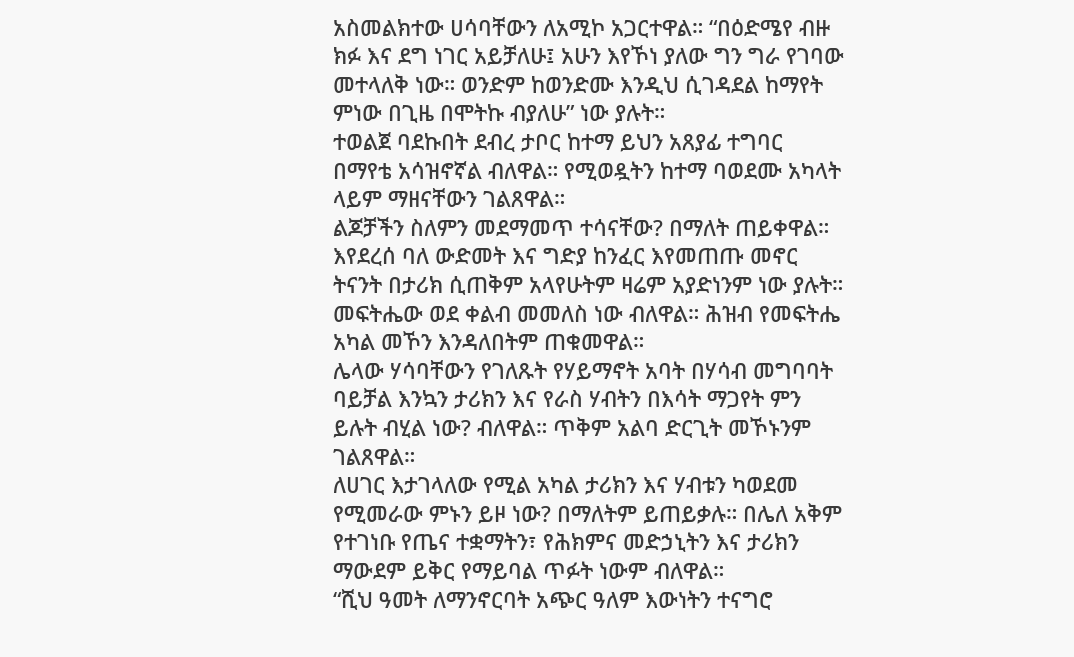አስመልክተው ሀሳባቸውን ለአሚኮ አጋርተዋል። “በዕድሜየ ብዙ ክፉ እና ደግ ነገር አይቻለሁ፤ አሁን እየኾነ ያለው ግን ግራ የገባው መተላለቅ ነው። ወንድም ከወንድሙ እንዲህ ሲገዳደል ከማየት ምነው በጊዜ በሞትኩ ብያለሁ” ነው ያሉት።
ተወልጀ ባደኩበት ደብረ ታቦር ከተማ ይህን አጸያፊ ተግባር በማየቴ አሳዝኖኛል ብለዋል። የሚወዷትን ከተማ ባወደሙ አካላት ላይም ማዘናቸውን ገልጸዋል።
ልጆቻችን ስለምን መደማመጥ ተሳናቸው? በማለት ጠይቀዋል። እየደረሰ ባለ ውድመት እና ግድያ ከንፈር እየመጠጡ መኖር ትናንት በታሪክ ሲጠቅም አላየሁትም ዛሬም አያድነንም ነው ያሉት።
መፍትሔው ወደ ቀልብ መመለስ ነው ብለዋል። ሕዝብ የመፍትሔ አካል መኾን እንዳለበትም ጠቁመዋል።
ሌላው ሃሳባቸውን የገለጹት የሃይማኖት አባት በሃሳብ መግባባት ባይቻል እንኳን ታሪክን እና የራስ ሃብትን በእሳት ማጋየት ምን ይሉት ብሂል ነው? ብለዋል። ጥቅም አልባ ድርጊት መኾኑንም ገልጸዋል።
ለሀገር እታገላለው የሚል አካል ታሪክን እና ሃብቱን ካወደመ የሚመራው ምኑን ይዞ ነው? በማለትም ይጠይቃሉ። በሌለ አቅም የተገነቡ የጤና ተቋማትን፣ የሕክምና መድኃኒትን እና ታሪክን ማውደም ይቅር የማይባል ጥፉት ነውም ብለዋል።
“ሺህ ዓመት ለማንኖርባት አጭር ዓለም እውነትን ተናግሮ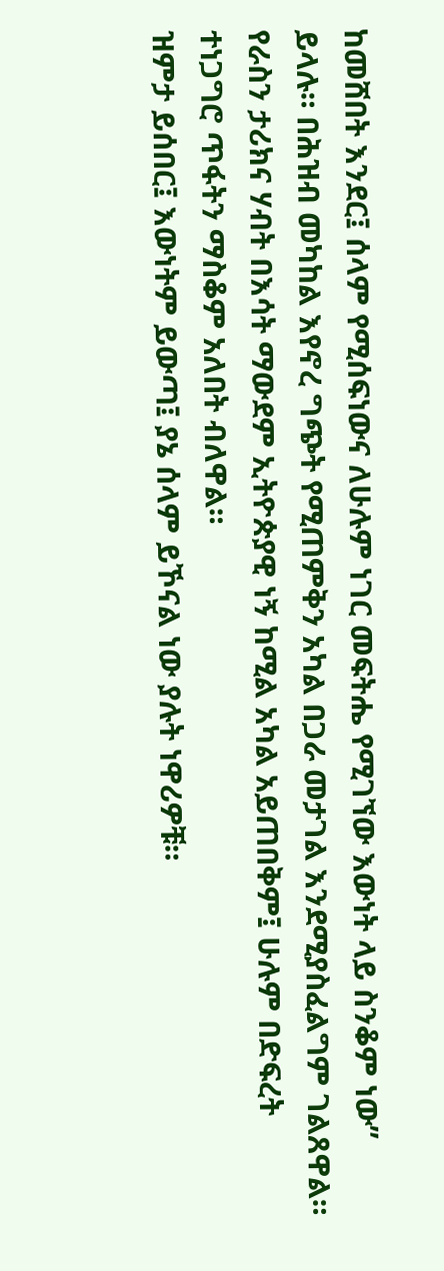ከመሸበት እንደር፤ ሰላም የሚሰፍነውና ለሁሉም ነገር መፍትሔ የሚገኘው እውነት ላይ ስንቆም ነው” ይላሉ። በሕዝብ መካከል እየኖረ ግጭት የሚጠምቅን አካል በጋራ መታገል እንደሚያስፈልግም ገልጸዋል።
የራስን ታሪክና ሃብት በእሳት ማውደም ኢትዮጵያዊ ነኝ ከሚል አካል አይጠበቅም፤ ሁሉም በድፍረት ተነጋግሮ ጥፋትን ማስቆም አለበት ብለዋል።
ዝምታ ይሰበር፤ እውነትም ይውጣ፤ ያኔ ሰላም ይኾናል ነው ያሉት ነዋሪዎቹ።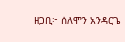ዘጋቢ፦ ሰለሞን አንዳርጌ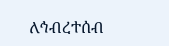ለኅብረተሰብ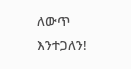ለውጥ እንተጋለን!